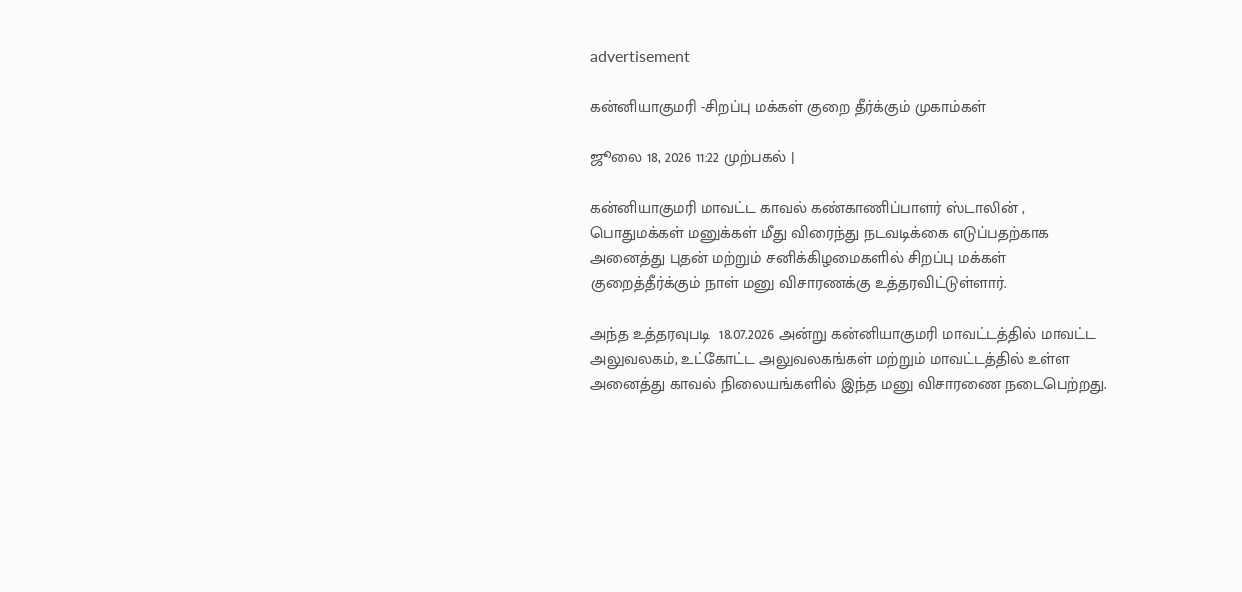advertisement

கன்னியாகுமரி -சிறப்பு மக்கள் குறை தீர்க்கும் முகாம்கள்

ஜூலை 18, 2026 11:22 முற்பகல் |

கன்னியாகுமரி மாவட்ட காவல் கண்காணிப்பாளர் ஸ்டாலின் , பொதுமக்கள் மனுக்கள் மீது விரைந்து நடவடிக்கை எடுப்பதற்காக அனைத்து புதன் மற்றும் சனிக்கிழமைகளில் சிறப்பு மக்கள் குறைத்தீர்க்கும் நாள் மனு விசாரணக்கு உத்தரவிட்டுள்ளார்.

அந்த உத்தரவுபடி  18.07.2026 அன்று கன்னியாகுமரி மாவட்டத்தில் மாவட்ட அலுவலகம், உட்கோட்ட அலுவலகங்கள் மற்றும் மாவட்டத்தில் உள்ள அனைத்து காவல் நிலையங்களில் இந்த மனு விசாரணை நடைபெற்றது.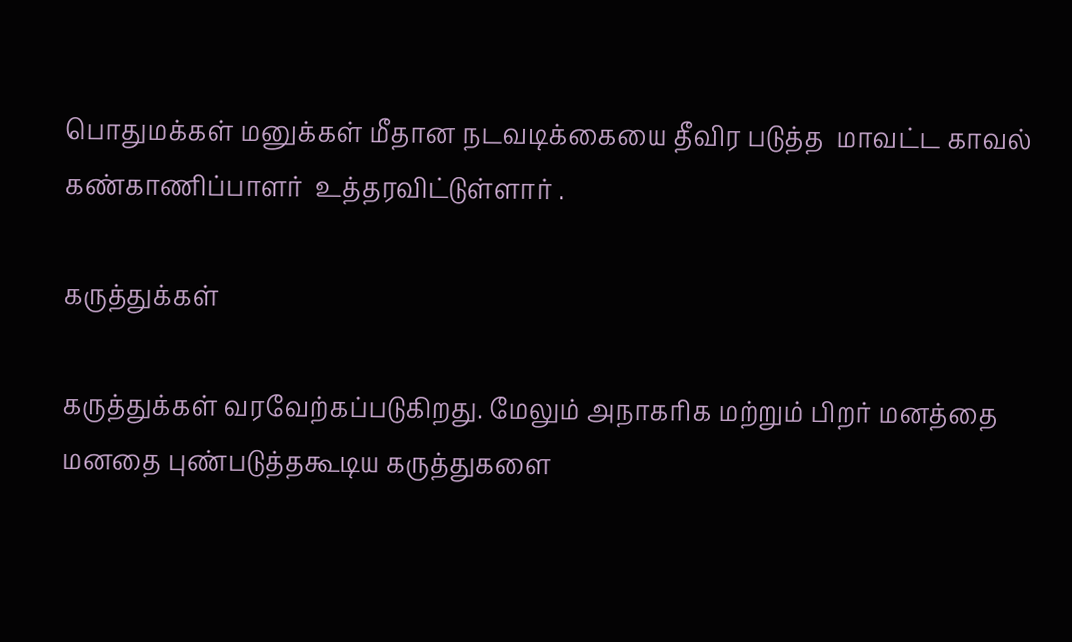பொதுமக்கள் மனுக்கள் மீதான நடவடிக்கையை தீவிர படுத்த  மாவட்ட காவல் கண்காணிப்பாளர்  உத்தரவிட்டுள்ளார் .

கருத்துக்கள்

கருத்துக்கள் வரவேற்கப்படுகிறது. மேலும் அநாகரிக மற்றும் பிறர் மனத்தை மனதை புண்படுத்தகூடிய கருத்துகளை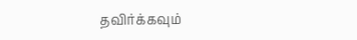தவிர்க்கவும்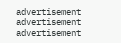advertisement
advertisement
advertisement